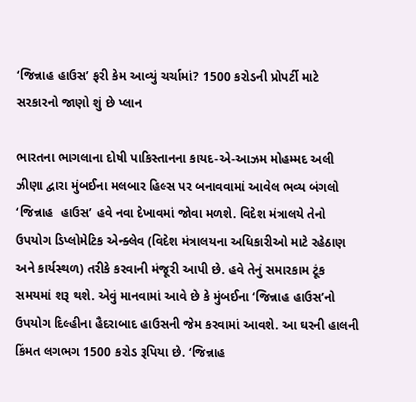‘જિન્નાહ હાઉસ’ ફરી કેમ આવ્યું ચર્ચામાં? 1500 કરોડની પ્રોપર્ટી માટે સરકારનો જાણો શું છે પ્લાન

ભારતના ભાગલાના દોષી પાકિસ્તાનના કાયદ-એ-આઝમ મોહમ્મદ અલી ઝીણા દ્વારા મુંબઈના મલબાર હિલ્સ પર બનાવવામાં આવેલ ભવ્ય બંગલો ‘જિન્નાહ  હાઉસ’ હવે નવા દેખાવમાં જોવા મળશે. વિદેશ મંત્રાલયે તેનો ઉપયોગ ડિપ્લોમેટિક એન્ક્લેવ (વિદેશ મંત્રાલયના અધિકારીઓ માટે રહેઠાણ અને કાર્યસ્થળ) તરીકે કરવાની મંજૂરી આપી છે. હવે તેનું સમારકામ ટૂંક સમયમાં શરૂ થશે. એવું માનવામાં આવે છે કે મુંબઈના ‘જિન્નાહ હાઉસ’નો ઉપયોગ દિલ્હીના હૈદરાબાદ હાઉસની જેમ કરવામાં આવશે. આ ઘરની હાલની કિંમત લગભગ 1500 કરોડ રૂપિયા છે. ‘જિન્નાહ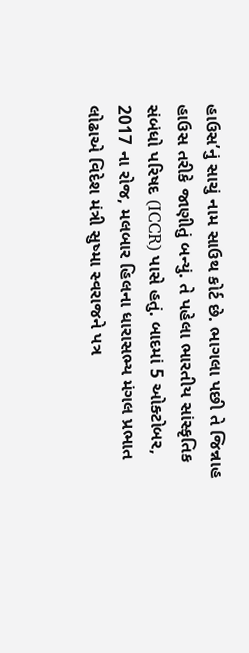હાઉસ’નું સાચું નામ સાઉથ કોર્ટ છે. ભાગલા પછી તે જિન્નાહ  હાઉસ તરીકે જાણીતું બન્યું. તે પહેલા ભારતીય સાંસ્કૃતિક સંબંધો પરિષદ (ICCR) પાસે હતું. બાદમાં 5 ઓક્ટોબર, 2017 ના રોજ, મલબાર હિલના ધારાસભ્ય મંગલ પ્રભાત લોઢાએ વિદેશ મંત્રી સુષ્મા સ્વરાજને પત્ર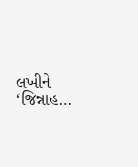લખીને ‘જિન્નાહ…